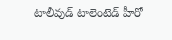టాలీవుడ్ టాలెంటెడ్ హీరో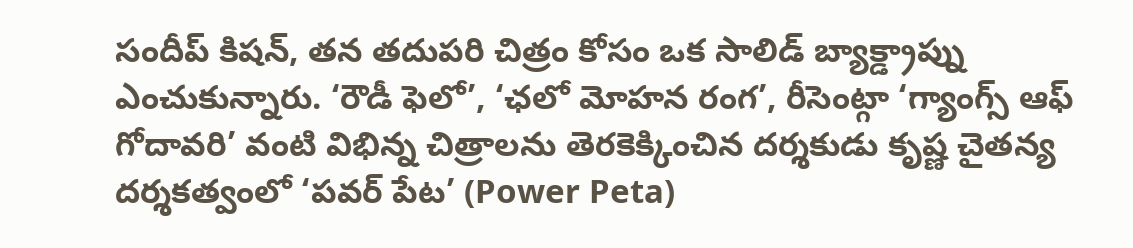సందీప్ కిషన్, తన తదుపరి చిత్రం కోసం ఒక సాలిడ్ బ్యాక్డ్రాప్ను ఎంచుకున్నారు. ‘రౌడీ ఫెలో’, ‘ఛలో మోహన రంగ’, రీసెంట్గా ‘గ్యాంగ్స్ ఆఫ్ గోదావరి’ వంటి విభిన్న చిత్రాలను తెరకెక్కించిన దర్శకుడు కృష్ణ చైతన్య దర్శకత్వంలో ‘పవర్ పేట’ (Power Peta)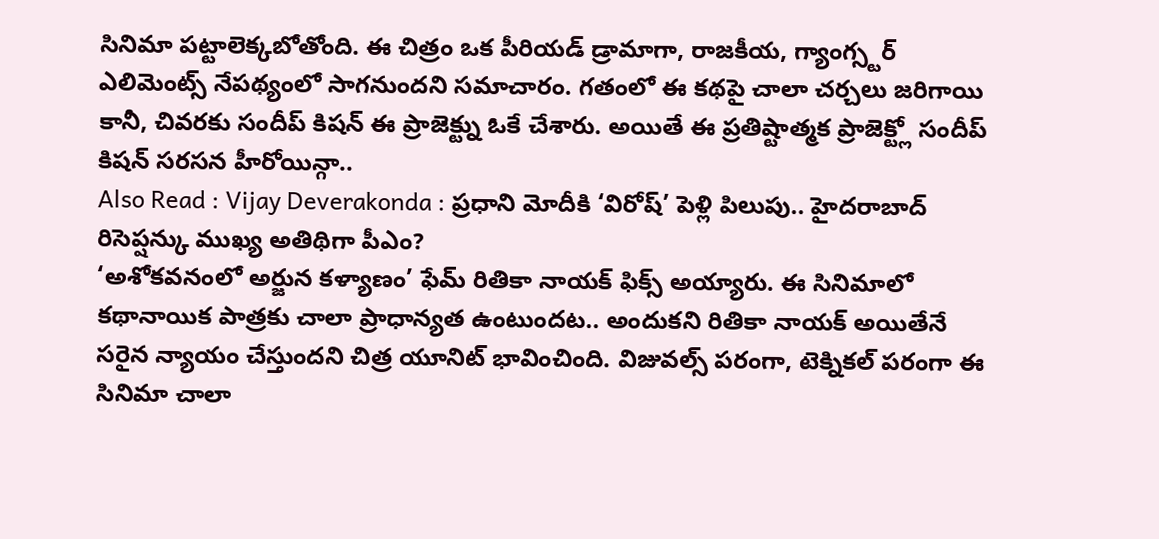సినిమా పట్టాలెక్కబోతోంది. ఈ చిత్రం ఒక పీరియడ్ డ్రామాగా, రాజకీయ, గ్యాంగ్స్టర్ ఎలిమెంట్స్ నేపథ్యంలో సాగనుందని సమాచారం. గతంలో ఈ కథపై చాలా చర్చలు జరిగాయి కానీ, చివరకు సందీప్ కిషన్ ఈ ప్రాజెక్ట్ను ఓకే చేశారు. అయితే ఈ ప్రతిష్టాత్మక ప్రాజెక్ట్లో సందీప్ కిషన్ సరసన హీరోయిన్గా..
Also Read : Vijay Deverakonda : ప్రధాని మోదీకి ‘విరోష్’ పెళ్లి పిలుపు.. హైదరాబాద్ రిసెప్షన్కు ముఖ్య అతిథిగా పీఎం?
‘అశోకవనంలో అర్జున కళ్యాణం’ ఫేమ్ రితికా నాయక్ ఫిక్స్ అయ్యారు. ఈ సినిమాలో కథానాయిక పాత్రకు చాలా ప్రాధాన్యత ఉంటుందట.. అందుకని రితికా నాయక్ అయితేనే సరైన న్యాయం చేస్తుందని చిత్ర యూనిట్ భావించింది. విజువల్స్ పరంగా, టెక్నికల్ పరంగా ఈ సినిమా చాలా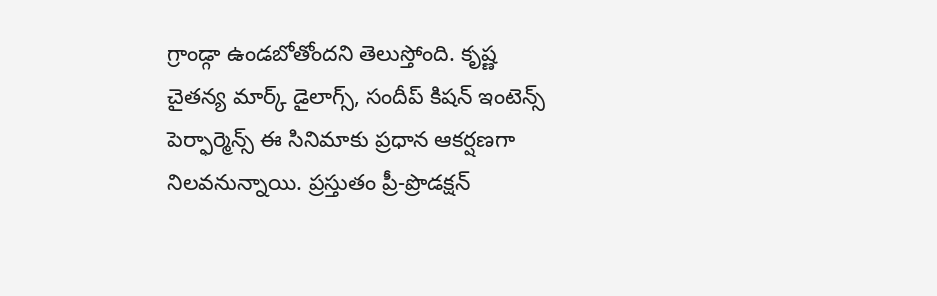గ్రాండ్గా ఉండబోతోందని తెలుస్తోంది. కృష్ణ చైతన్య మార్క్ డైలాగ్స్, సందీప్ కిషన్ ఇంటెన్స్ పెర్ఫార్మెన్స్ ఈ సినిమాకు ప్రధాన ఆకర్షణగా నిలవనున్నాయి. ప్రస్తుతం ప్రీ-ప్రొడక్షన్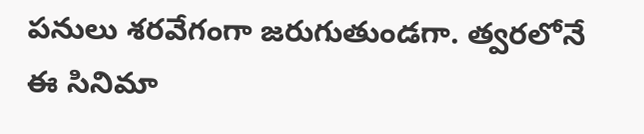పనులు శరవేగంగా జరుగుతుండగా. త్వరలోనే ఈ సినిమా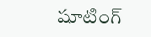షూటింగ్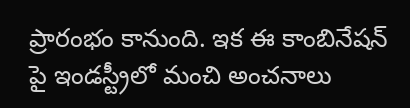ప్రారంభం కానుంది. ఇక ఈ కాంబినేషన్ పై ఇండస్ట్రీలో మంచి అంచనాలు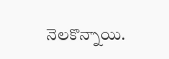నెలకొన్నాయి.